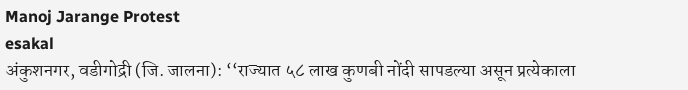Manoj Jarange Protest
esakal
अंकुशनगर, वडीगोद्री (जि. जालना): ‘‘राज्यात ५८ लाख कुणबी नोंदी सापडल्या असून प्रत्येकाला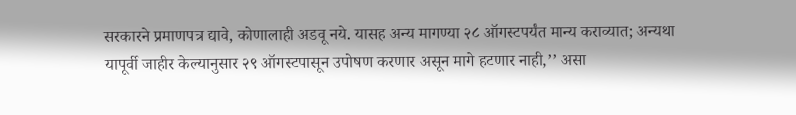सरकारने प्रमाणपत्र द्यावे, कोणालाही अडवू नये. यासह अन्य मागण्या २८ ऑगस्टपर्यंत मान्य कराव्यात; अन्यथा यापूर्वी जाहीर केल्यानुसार २९ ऑगस्टपासून उपोषण करणार असून मागे हटणार नाही,’’ असा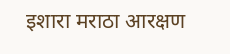इशारा मराठा आरक्षण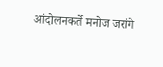आंदोलनकर्ते मनोज जरांगे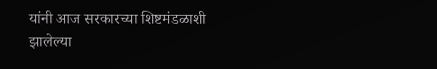यांनी आज सरकारच्या शिष्टमंडळाशी झालेल्या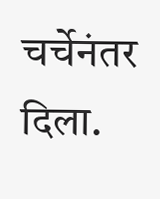चर्चेनंतर दिला.